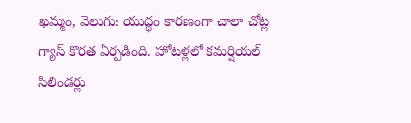ఖమ్మం, వెలుగు: యుద్ధం కారణంగా చాలా చోట్ల గ్యాస్ కొరత ఏర్పడింది. హోటళ్లలో కమర్షియల్ సిలిండర్లు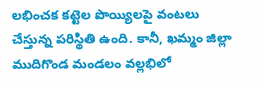లభించక కట్టెల పొయ్యిలపై వంటలు చేస్తున్న పరిస్థితి ఉంది. కానీ, ఖమ్మం జిల్లా ముదిగొండ మండలం వల్లభిలో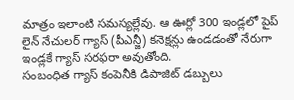మాత్రం ఇలాంటి సమస్యల్లేవు. ఆ ఊర్లో 300 ఇండ్లలో పైప్ లైన్ నేచులర్ గ్యాస్ (పీఎన్జీ) కనెక్షన్లు ఉండడంతో నేరుగా ఇండ్లకే గ్యాస్ సరఫరా అవుతోంది.
సంబంధిత గ్యాస్ కంపెనీకి డిపాజిట్ డబ్బులు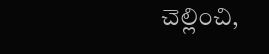చెల్లించి,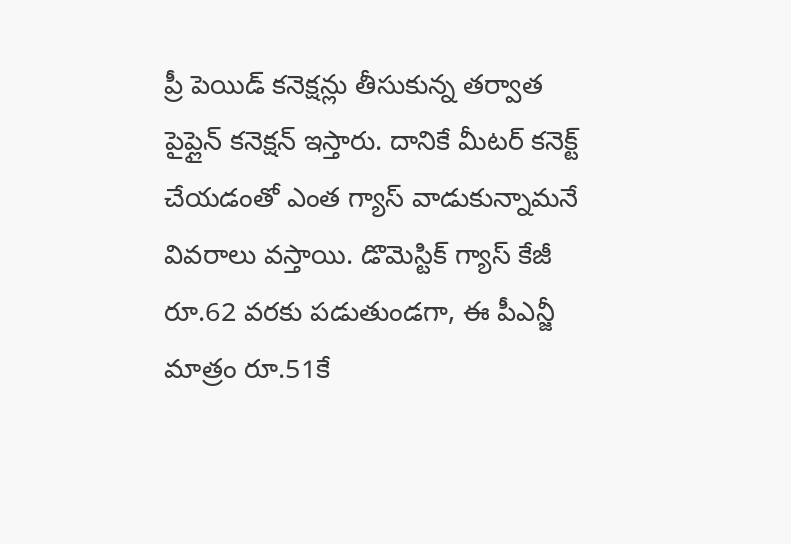ప్రీ పెయిడ్ కనెక్షన్లు తీసుకున్న తర్వాత పైప్లైన్ కనెక్షన్ ఇస్తారు. దానికే మీటర్ కనెక్ట్ చేయడంతో ఎంత గ్యాస్ వాడుకున్నామనే వివరాలు వస్తాయి. డొమెస్టిక్ గ్యాస్ కేజీ రూ.62 వరకు పడుతుండగా, ఈ పీఎన్జీ మాత్రం రూ.51కే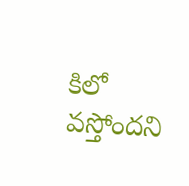కిలో వస్తోందని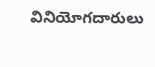వినియోగదారులు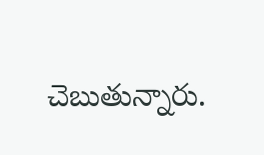చెబుతున్నారు.